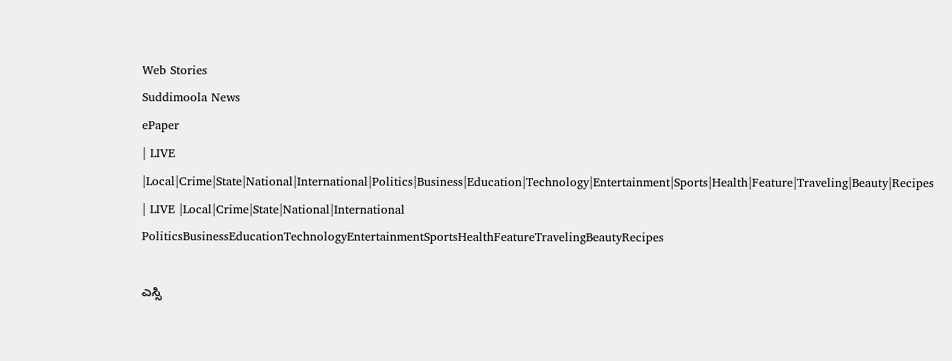Web Stories
Suddimoola News
ePaper
| LIVE |Local|Crime|State|National|International|Politics|Business|Education|Technology|Entertainment|Sports|Health|Feature|Traveling|Beauty|Recipes
| LIVE |Local|Crime|State|National|International
PoliticsBusinessEducationTechnologyEntertainmentSportsHealthFeatureTravelingBeautyRecipes

ಎಸ್ಸಿ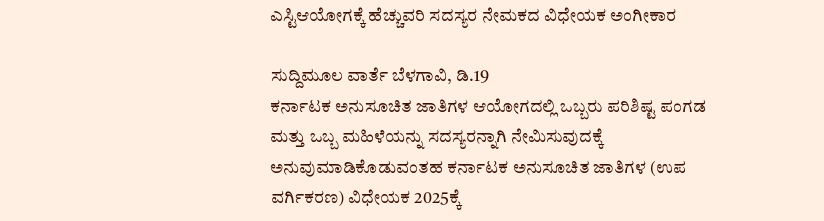ಎಸ್ಟಿಆಯೋಗಕ್ಕೆ ಹೆಚ್ಚುವರಿ ಸದಸ್ಯರ ನೇಮಕದ ವಿಧೇಯಕ ಅಂಗೀಕಾರ

ಸುದ್ದಿಮೂಲ ವಾರ್ತೆ ಬೆಳಗಾವಿ, ಡಿ.19
ಕರ್ನಾಟಕ ಅನುಸೂಚಿತ ಜಾತಿಗಳ ಆಯೋಗದಲ್ಲಿ ಒಬ್ಬರು ಪರಿಶಿಷ್ಟ ಪಂಗಡ ಮತ್ತು ಒಬ್ಬ ಮಹಿಳೆಯನ್ನು ಸದಸ್ಯರನ್ನಾಗಿ ನೇಮಿಸುವುದಕ್ಕೆ ಅನುವುಮಾಡಿಕೊಡುವಂತಹ ಕರ್ನಾಟಕ ಅನುಸೂಚಿತ ಜಾತಿಗಳ (ಉಪ ವರ್ಗಿಕರಣ) ವಿಧೇಯಕ 2025ಕ್ಕೆ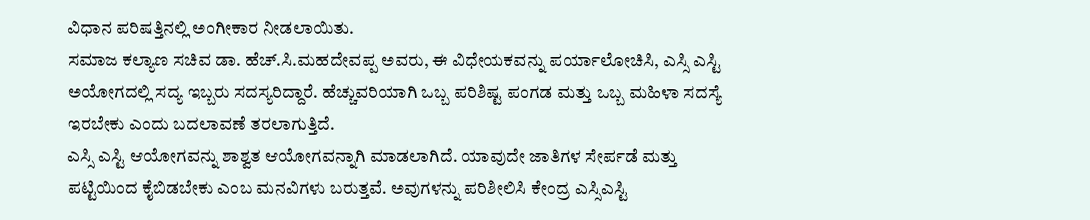ವಿಧಾನ ಪರಿಷತ್ತಿನಲ್ಲಿ ಅಂಗೀಕಾರ ನೀಡಲಾಯಿತು.
ಸಮಾಜ ಕಲ್ಯಾಣ ಸಚಿವ ಡಾ. ಹೆಚ್.ಸಿ.ಮಹದೇವಪ್ಪ ಅವರು, ಈ ವಿಧೇಯಕವನ್ನು ಪರ್ಯಾಲೋಚಿಸಿ, ಎಸ್ಸಿ ಎಸ್ಟಿ ಅಯೋಗದಲ್ಲಿ ಸದ್ಯ ಇಬ್ಬರು ಸದಸ್ಯರಿದ್ದಾರೆ. ಹೆಚ್ಚುವರಿಯಾಗಿ ಒಬ್ಬ ಪರಿಶಿಷ್ಟ ಪಂಗಡ ಮತ್ತು ಒಬ್ಬ ಮಹಿಳಾ ಸದಸ್ಯೆ ಇರಬೇಕು ಎಂದು ಬದಲಾವಣೆ ತರಲಾಗುತ್ತಿದೆ.
ಎಸ್ಸಿ ಎಸ್ಟಿ ಆಯೋಗವನ್ನು ಶಾಶ್ವತ ಆಯೋಗವನ್ನಾಗಿ ಮಾಡಲಾಗಿದೆ. ಯಾವುದೇ ಜಾತಿಗಳ ಸೇರ್ಪಡೆ ಮತ್ತು ಪಟ್ಟಿಯಿಂದ ಕೈಬಿಡಬೇಕು ಎಂಬ ಮನವಿಗಳು ಬರುತ್ತವೆ. ಅವುಗಳನ್ನು ಪರಿಶೀಲಿಸಿ ಕೇಂದ್ರ ಎಸ್ಸಿಎಸ್ಟಿ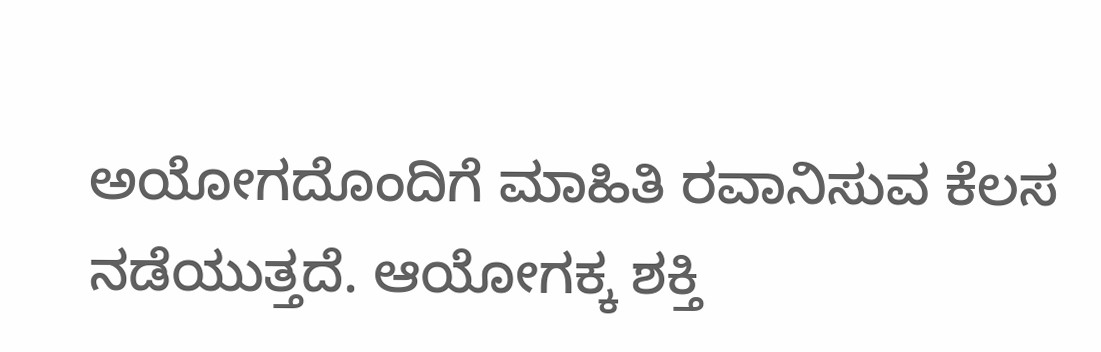ಅಯೋಗದೊಂದಿಗೆ ಮಾಹಿತಿ ರವಾನಿಸುವ ಕೆಲಸ ನಡೆಯುತ್ತದೆ. ಆಯೋಗಕ್ಕ ಶಕ್ತಿ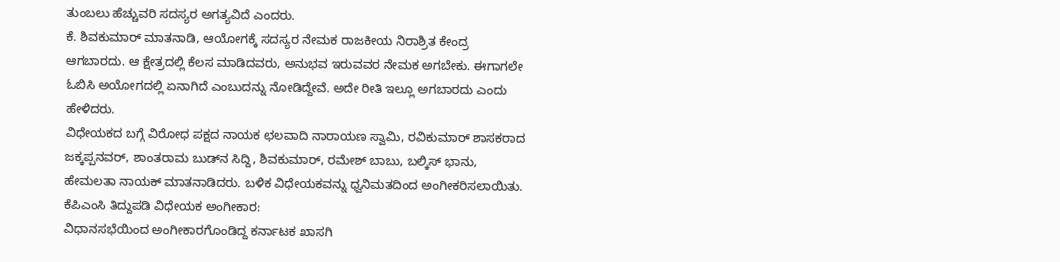ತುಂಬಲು ಹೆಚ್ಚುವರಿ ಸದಸ್ಯರ ಅಗತ್ಯವಿದೆ ಎಂದರು.
ಕೆ. ಶಿವಕುಮಾರ್ ಮಾತನಾಡಿ, ಆಯೋಗಕ್ಕೆ ಸದಸ್ಯರ ನೇಮಕ ರಾಜಕೀಯ ನಿರಾಶ್ರಿತ ಕೇಂದ್ರ ಆಗಬಾರದು. ಆ ಕ್ಷೇತ್ರದಲ್ಲಿ ಕೆಲಸ ಮಾಡಿದವರು, ಅನುಭವ ಇರುವವರ ನೇಮಕ ಅಗಬೇಕು. ಈಗಾಗಲೇ ಓಬಿಸಿ ಅಯೋಗದಲ್ಲಿ ಏನಾಗಿದೆ ಎಂಬುದನ್ನು ನೋಡಿದ್ದೇವೆ. ಅದೇ ರೀತಿ ಇಲ್ಲೂ ಅಗಬಾರದು ಎಂದು ಹೇಳಿದರು.
ವಿಧೇಯಕದ ಬಗ್ಗೆ ವಿರೋಧ ಪಕ್ಷದ ನಾಯಕ ಛಲವಾದಿ ನಾರಾಯಣ ಸ್ವಾಮಿ, ರವಿಕುಮಾರ್ ಶಾಸಕರಾದ ಜಕ್ಕಪ್ಪನವರ್, ಶಾಂತರಾಮ ಬುಡ್‌ನ ಸಿದ್ದಿ, ಶಿವಕುಮಾರ್, ರಮೇಶ್ ಬಾಬು, ಬಲ್ಕಿಸ್ ಭಾನು, ಹೇಮಲತಾ ನಾಯಕ್ ಮಾತನಾಡಿದರು. ಬಳಿಕ ವಿಧೇಯಕವನ್ನು ಧ್ವನಿಮತದಿಂದ ಅಂಗೀಕರಿಸಲಾಯಿತು.
ಕೆಪಿಎಂಸಿ ತಿದ್ದುಪಡಿ ವಿಧೇಯಕ ಅಂಗೀಕಾರ:
ವಿಧಾನಸಭೆಯಿಂದ ಅಂಗೀಕಾರಗೊಂಡಿದ್ದ ಕರ್ನಾಟಕ ಖಾಸಗಿ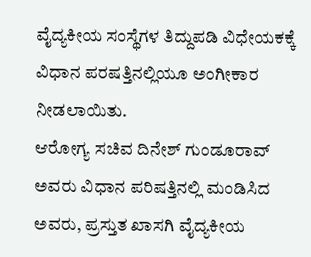ವೈದ್ಯಕೀಯ ಸಂಸ್ಥೆಗಳ ತಿದ್ದುಪಡಿ ವಿಧೇಯಕಕ್ಕೆ ವಿಧಾನ ಪರಷತ್ತಿನಲ್ಲಿಯೂ ಅಂಗೀಕಾರ ನೀಡಲಾಯಿತು.
ಆರೋಗ್ಯ ಸಚಿವ ದಿನೇಶ್ ಗುಂಡೂರಾವ್ ಅವರು ವಿಧಾನ ಪರಿಷತ್ತಿನಲ್ಲಿ ಮಂಡಿಸಿದ ಅವರು, ಪ್ರಸ್ತುತ ಖಾಸಗಿ ವೈದ್ಯಕೀಯ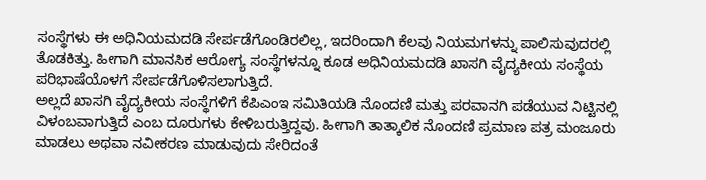ಸಂಸ್ಥೆಗಳು ಈ ಅಧಿನಿಯಮದಡಿ ಸೇರ್ಪಡೆಗೊಂಡಿರಲಿಲ್ಲ, ಇದರಿಂದಾಗಿ ಕೆಲವು ನಿಯಮಗಳನ್ನು ಪಾಲಿಸುವುದರಲ್ಲಿ ತೊಡಕಿತ್ತು. ಹೀಗಾಗಿ ಮಾನಸಿಕ ಆರೋಗ್ಯ ಸಂಸ್ಥೆಗಳನ್ನೂ ಕೂಡ ಅಧಿನಿಯಮದಡಿ ಖಾಸಗಿ ವೈದ್ಯಕೀಯ ಸಂಸ್ಥೆಯ ಪರಿಭಾಷೆಯೊಳಗೆ ಸೇರ್ಪಡೆಗೊಳಿಸಲಾಗುತ್ತಿದೆ.
ಅಲ್ಲದೆ ಖಾಸಗಿ ವೈದ್ಯಕೀಯ ಸಂಸ್ಥೆಗಳಿಗೆ ಕೆಪಿಎಂಇ ಸಮಿತಿಯಡಿ ನೊಂದಣಿ ಮತ್ತು ಪರವಾನಗಿ ಪಡೆಯುವ ನಿಟ್ಟಿನಲ್ಲಿ ವಿಳಂಬವಾಗುತ್ತಿದೆ ಎಂಬ ದೂರುಗಳು ಕೇಳಿಬರುತ್ತಿದ್ದವು. ಹೀಗಾಗಿ ತಾತ್ಕಾಲಿಕ ನೊಂದಣಿ ಪ್ರಮಾಣ ಪತ್ರ ಮಂಜೂರು ಮಾಡಲು ಅಥವಾ ನವೀಕರಣ ಮಾಡುವುದು ಸೇರಿದಂತೆ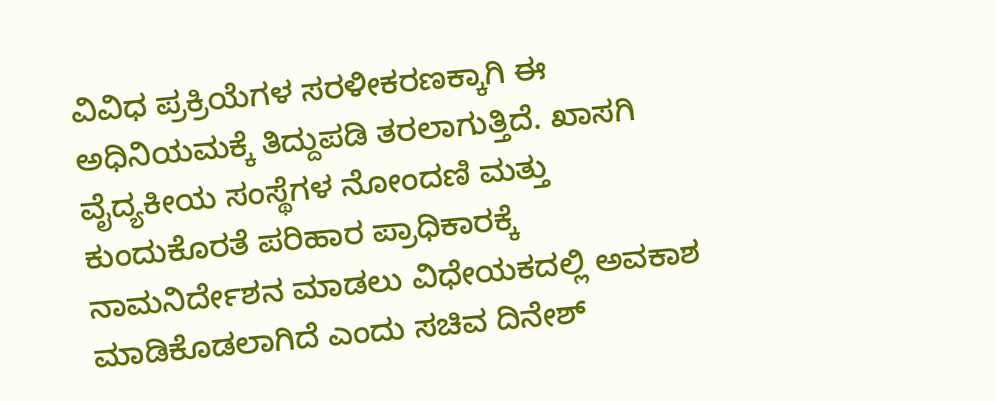ವಿವಿಧ ಪ್ರಕ್ರಿಯೆಗಳ ಸರಳೀಕರಣಕ್ಕಾಗಿ ಈ ಅಧಿನಿಯಮಕ್ಕೆ ತಿದ್ದುಪಡಿ ತರಲಾಗುತ್ತಿದೆ. ಖಾಸಗಿ ವೈದ್ಯಕೀಯ ಸಂಸ್ಥೆಗಳ ನೋಂದಣಿ ಮತ್ತು ಕುಂದುಕೊರತೆ ಪರಿಹಾರ ಪ್ರಾಧಿಕಾರಕ್ಕೆ ನಾಮನಿರ್ದೇಶನ ಮಾಡಲು ವಿಧೇಯಕದಲ್ಲಿ ಅವಕಾಶ ಮಾಡಿಕೊಡಲಾಗಿದೆ ಎಂದು ಸಚಿವ ದಿನೇಶ್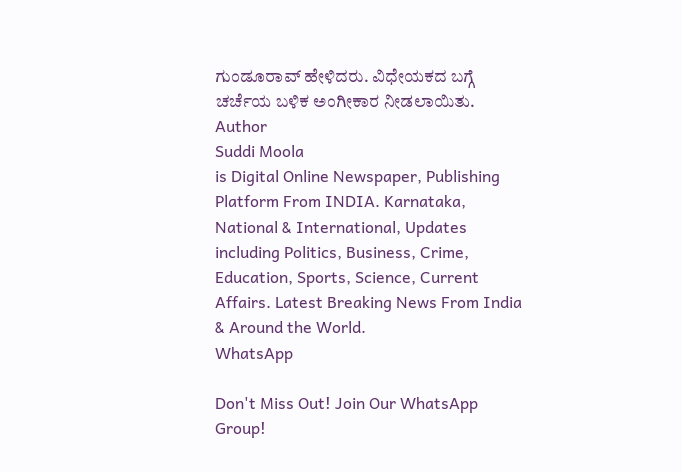ಗುಂಡೂರಾವ್ ಹೇಳಿದರು. ವಿಧೇಯಕದ ಬಗ್ಗೆ ಚರ್ಚೆಯ ಬಳಿಕ ಅಂಗೀಕಾರ ನೀಡಲಾಯಿತು.
Author
Suddi Moola
is Digital Online Newspaper, Publishing Platform From INDIA. Karnataka, National & International, Updates including Politics, Business, Crime, Education, Sports, Science, Current Affairs. Latest Breaking News From India & Around the World.
WhatsApp

Don't Miss Out! Join Our WhatsApp Group!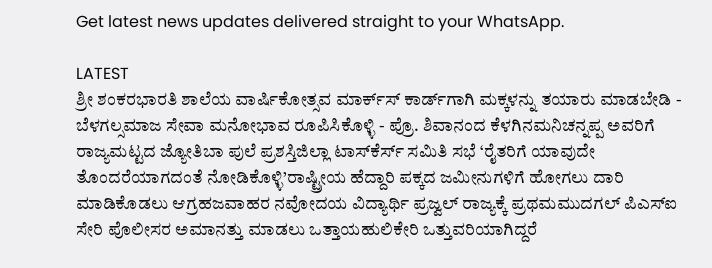Get latest news updates delivered straight to your WhatsApp.

LATEST
ಶ್ರೀ ಶಂಕರಭಾರತಿ ಶಾಲೆಯ ವಾರ್ಷಿಕೋತ್ಸವ ಮಾರ್ಕ್‌ಸ್‌ ಕಾರ್ಡ್‌ಗಾಗಿ ಮಕ್ಕಳನ್ನು ತಯಾರು ಮಾಡಬೇಡಿ - ಬೆಳಗಲ್ಸಮಾಜ ಸೇವಾ ಮನೋಭಾವ ರೂಪಿಸಿಕೊಳ್ಳಿ - ಪ್ರೊ. ಶಿವಾನಂದ ಕೆಳಗಿನಮನಿಚನ್ನಪ್ಪ ಅವರಿಗೆ ರಾಜ್ಯಮಟ್ಟದ ಜ್ಯೋತಿಬಾ ಪುಲೆ ಪ್ರಶಸ್ತಿಜಿಲ್ಲಾ ಟಾಸ್‌‌ಕೆರ್ಸ್ ಸಮಿತಿ ಸಭೆ ‘ರೈತರಿಗೆ ಯಾವುದೇ ತೊಂದರೆಯಾಗದಂತೆ ನೋಡಿಕೊಳ್ಳಿ’ರಾಷ್ಟ್ರೀಯ ಹೆದ್ದಾರಿ ಪಕ್ಕದ ಜಮೀನುಗಳಿಗೆ ಹೋಗಲು ದಾರಿ ಮಾಡಿಕೊಡಲು ಆಗ್ರಹಜವಾಹರ ನವೋದಯ ವಿದ್ಯಾರ್ಥಿ ಪ್ರಜ್ವಲ್ ರಾಜ್ಯಕ್ಕೆ ಪ್ರಥಮಮುದಗಲ್ ಪಿಎಸ್‌ಐ ಸೇರಿ ಪೊಲೀಸರ ಅಮಾನತ್ತು ಮಾಡಲು ಒತ್ತಾಯಹುಲಿಕೇರಿ ಒತ್ತುವರಿಯಾಗಿದ್ದರೆ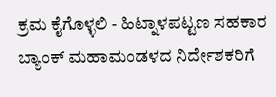ಕ್ರಮ ಕೈಗೊಳ್ಳಲಿ - ಹಿಟ್ನಾಳಪಟ್ಟಣ ಸಹಕಾರ ಬ್ಯಾಂಕ್ ಮಹಾಮಂಡಳದ ನಿರ್ದೇಶಕರಿಗೆ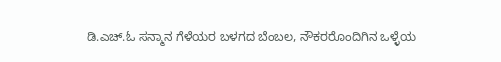ಡಿ.ಎಚ್.ಓ ಸನ್ಮಾನ ಗೆಳೆಯರ ಬಳಗದ ಬೆಂಬಲ, ನೌಕರರೊಂದಿಗಿನ ಒಳ್ಳೆಯ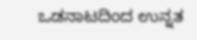ಒಡನಾಟದಿಂದ ಉನ್ನತ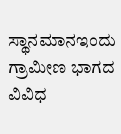ಸ್ಥಾನಮಾನಇಂದು ಗ್ರಾಮೀಣ ಭಾಗದ ವಿವಿಧ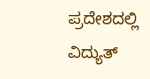ಪ್ರದೇಶದಲ್ಲಿ ವಿದ್ಯುತ್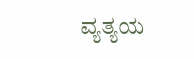ವ್ಯತ್ಯಯ